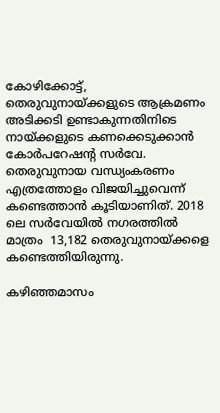കോഴിക്കോട്ട്, തെരുവുനായ്ക്കളുടെ ആക്രമണം അടിക്കടി ഉണ്ടാകുന്നതിനിടെ  നായ്ക്കളുടെ കണക്കെടുക്കാന്‍ കോര്‍പറേഷന്റ സര്‍വേ. തെരുവുനായ വന്ധ്യംകരണം  എത്രത്തോളം വിജയിച്ചുവെന്ന് കണ്ടെത്താന്‍ കൂടിയാണിത്. 2018 ലെ സര്‍വേയില്‍ നഗരത്തില്‍ മാത്രം  13,182 തെരുവുനായ്ക്കളെ കണ്ടെത്തിയിരുന്നു.

കഴിഞ്ഞമാസം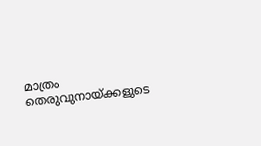മാത്രം തെരുവുനായ്ക്കളുടെ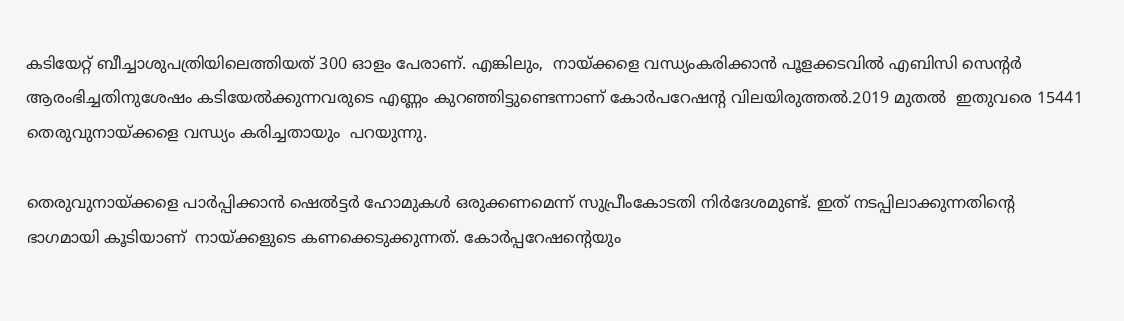കടിയേറ്റ് ബീച്ചാശുപത്രിയിലെത്തിയത് 300 ഓളം പേരാണ്. എങ്കിലും,  നായ്ക്കളെ വന്ധ്യംകരിക്കാന്‍ പൂളക്കടവില്‍ എബിസി സെന്‍റര്‍ ആരംഭിച്ചതിനുശേഷം കടിയേല്‍ക്കുന്നവരുടെ എണ്ണം കുറഞ്ഞിട്ടുണ്ടെന്നാണ് കോര്‍പറേഷന്റ വിലയിരുത്തല്‍.2019 മുതല്‍  ഇതുവരെ 15441 തെരുവുനായ്ക്കളെ വന്ധ്യം കരിച്ചതായും  പറയുന്നു.

തെരുവുനായ്ക്കളെ പാര്‍പ്പിക്കാന്‍ ഷെല്‍ട്ടര്‍ ഹോമുകള്‍ ഒരുക്കണമെന്ന് സുപ്രീംകോടതി നിര്‍ദേശമുണ്ട്. ഇത് നടപ്പിലാക്കുന്നതിന്‍റെ ഭാഗമായി കൂടിയാണ്  നായ്ക്കളുടെ കണക്കെടുക്കുന്നത്. കോര്‍പ്പറേഷന്‍റെയും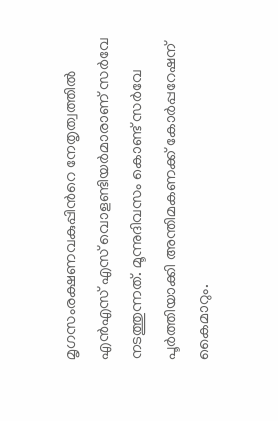മൃഗസംരക്ഷണവകുപ്പിന്‍റെ നേതൃത്വത്തില്‍ എന്‍എസ് എസ് വൊളണ്ടിയര്‍മാരാണ് സര്‍വേ നടത്തുന്നത്. മൂന്നുദിവസം കൊണ്ട് സര്‍വേ പൂര്‍ത്തിയാക്കി അന്തിമകണക്ക് കോര്‍പ്പറേഷന് കൈമാറും.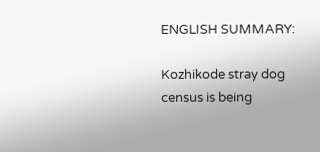ENGLISH SUMMARY:

Kozhikode stray dog census is being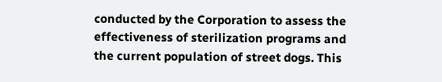conducted by the Corporation to assess the effectiveness of sterilization programs and the current population of street dogs. This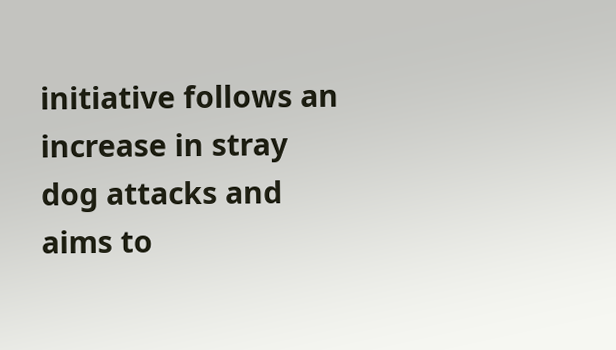initiative follows an increase in stray dog attacks and aims to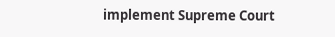implement Supreme Court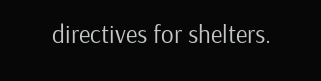directives for shelters.